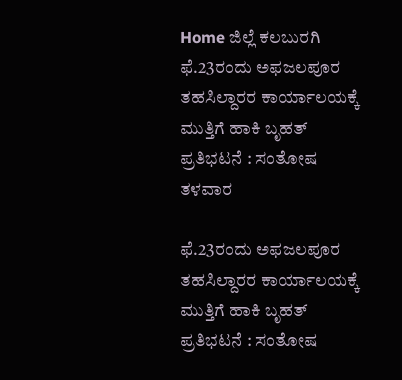Home ಜಿಲ್ಲೆ ಕಲಬುರಗಿ ಫೆ.23ರಂದು ಅಫಜಲಪೂರ ತಹಸಿಲ್ದಾರರ ಕಾರ್ಯಾಲಯಕ್ಕೆ ಮುತ್ತಿಗೆ ಹಾಕಿ ಬೃಹತ್ ಪ್ರತಿಭಟನೆ : ಸಂತೋಷ ತಳವಾರ

ಫೆ.23ರಂದು ಅಫಜಲಪೂರ ತಹಸಿಲ್ದಾರರ ಕಾರ್ಯಾಲಯಕ್ಕೆ ಮುತ್ತಿಗೆ ಹಾಕಿ ಬೃಹತ್ ಪ್ರತಿಭಟನೆ : ಸಂತೋಷ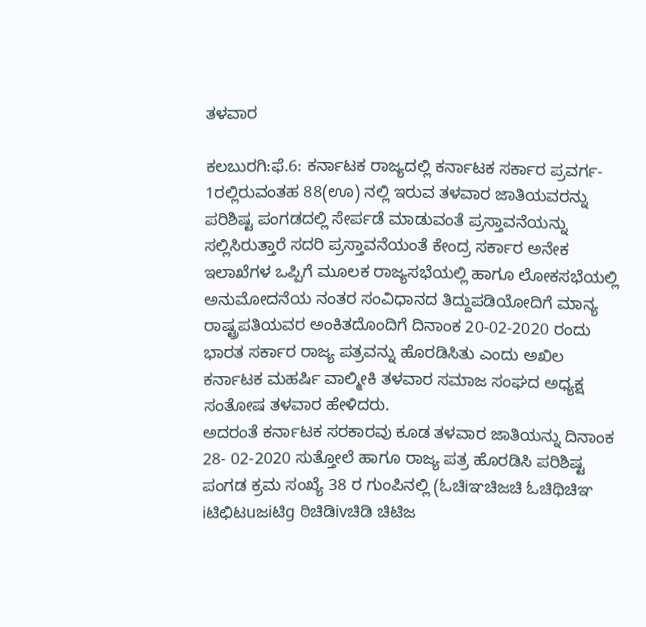ತಳವಾರ

ಕಲಬುರಗಿ:ಫೆ.6: ಕರ್ನಾಟಕ ರಾಜ್ಯದಲ್ಲಿ ಕರ್ನಾಟಕ ಸರ್ಕಾರ ಪ್ರವರ್ಗ- 1ರಲ್ಲಿರುವಂತಹ 88(ಊ) ನಲ್ಲಿ ಇರುವ ತಳವಾರ ಜಾತಿಯವರನ್ನು ಪರಿಶಿಷ್ಟ ಪಂಗಡದಲ್ಲಿ ಸೇರ್ಪಡೆ ಮಾಡುವಂತೆ ಪ್ರಸ್ತಾವನೆಯನ್ನು ಸಲ್ಲಿಸಿರುತ್ತಾರೆ ಸದರಿ ಪ್ರಸ್ತಾವನೆಯಂತೆ ಕೇಂದ್ರ ಸರ್ಕಾರ ಅನೇಕ ಇಲಾಖೆಗಳ ಒಪ್ಪಿಗೆ ಮೂಲಕ ರಾಜ್ಯಸಭೆಯಲ್ಲಿ ಹಾಗೂ ಲೋಕಸಭೆಯಲ್ಲಿ ಅನುಮೋದನೆಯ ನಂತರ ಸಂವಿಧಾನದ ತಿದ್ದುಪಡಿಯೋದಿಗೆ ಮಾನ್ಯ ರಾಷ್ಟ್ರಪತಿಯವರ ಅಂಕಿತದೊಂದಿಗೆ ದಿನಾಂಕ 20-02-2020 ರಂದು ಭಾರತ ಸರ್ಕಾರ ರಾಜ್ಯ ಪತ್ರವನ್ನು ಹೊರಡಿಸಿತು ಎಂದು ಅಖಿಲ ಕರ್ನಾಟಕ ಮಹರ್ಷಿ ವಾಲ್ಮೀಕಿ ತಳವಾರ ಸಮಾಜ ಸಂಘದ ಅಧ್ಯಕ್ಷ ಸಂತೋಷ ತಳವಾರ ಹೇಳಿದರು.
ಅದರಂತೆ ಕರ್ನಾಟಕ ಸರಕಾರವು ಕೂಡ ತಳವಾರ ಜಾತಿಯನ್ನು ದಿನಾಂಕ 28- 02-2020 ಸುತ್ತೋಲೆ ಹಾಗೂ ರಾಜ್ಯ ಪತ್ರ ಹೊರಡಿಸಿ ಪರಿಶಿಷ್ಟ ಪಂಗಡ ಕ್ರಮ ಸಂಖ್ಯೆ 38 ರ ಗುಂಪಿನಲ್ಲಿ (ಓಚಿiಞಚಿಜಚಿ ಓಚಿಥಿಚಿಞ iಟಿಛಿಟuಜiಟಿg ಠಿಚಿಡಿivಚಿಡಿ ಚಿಟಿಜ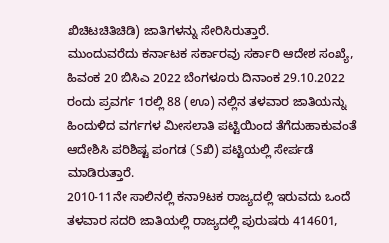ಖಿಚಿಟಚಿತಿಚಿಡಿ) ಜಾತಿಗಳನ್ನು ಸೇರಿಸಿರುತ್ತಾರೆ.
ಮುಂದುವರೆದು ಕರ್ನಾಟಕ ಸರ್ಕಾರವು ಸರ್ಕಾರಿ ಆದೇಶ ಸಂಖ್ಯೆ, ಹಿವಂಕ 20 ಬಿಸಿಎ 2022 ಬೆಂಗಳೂರು ದಿನಾಂಕ 29.10.2022 ರಂದು ಪ್ರವರ್ಗ 1ರಲ್ಲಿ 88 (ಊ) ನಲ್ಲಿನ ತಳವಾರ ಜಾತಿಯನ್ನು ಹಿಂದುಳಿದ ವರ್ಗಗಳ ಮೀಸಲಾತಿ ಪಟ್ಟಿಯಿಂದ ತೆಗೆದುಹಾಕುವಂತೆ ಆದೇಶಿಸಿ ಪರಿಶಿಷ್ಟ ಪಂಗಡ (Sಖಿ) ಪಟ್ಟಿಯಲ್ಲಿ ಸೇರ್ಪಡೆ ಮಾಡಿರುತ್ತಾರೆ.
2010-11ನೇ ಸಾಲಿನಲ್ಲಿ ಕನಾ9ಟಕ ರಾಜ್ಯದಲ್ಲಿ ಇರುವದು ಒಂದೆ ತಳವಾರ ಸದರಿ ಜಾತಿಯಲ್ಲಿ ರಾಜ್ಯದಲ್ಲಿ ಪುರುಷರು 414601,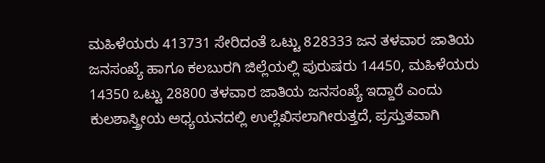ಮಹಿಳೆಯರು 413731 ಸೇರಿದಂತೆ ಒಟ್ಟು 828333 ಜನ ತಳವಾರ ಜಾತಿಯ ಜನಸಂಖ್ಯೆ ಹಾಗೂ ಕಲಬುರಗಿ ಜಿಲ್ಲೆಯಲ್ಲಿ ಪುರುಷರು 14450, ಮಹಿಳೆಯರು 14350 ಒಟ್ಟು 28800 ತಳವಾರ ಜಾತಿಯ ಜನಸಂಖ್ಯೆ ಇದ್ದಾರೆ ಎಂದು ಕುಲಶಾಸ್ತ್ರೀಯ ಅಧ್ಯಯನದಲ್ಲಿ ಉಲ್ಲೆಖಿಸಲಾಗೀರುತ್ತದೆ, ಪ್ರಸ್ತುತವಾಗಿ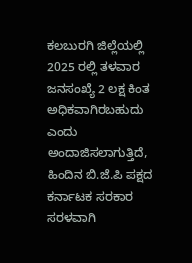ಕಲಬುರಗಿ ಜಿಲ್ಲೆಯಲ್ಲಿ 2025 ರಲ್ಲಿ ತಳವಾರ ಜನಸಂಖ್ಯೆ 2 ಲಕ್ಷ ಕಿಂತ ಅಧಿಕವಾಗಿರಬಹುದು ಎಂದು ಅಂದಾಜಿಸಲಾಗುತ್ತಿದೆ,
ಹಿಂದಿನ ಬಿ.ಜೆ.ಪಿ ಪಕ್ಷದ ಕರ್ನಾಟಕ ಸರಕಾರ ಸರಳವಾಗಿ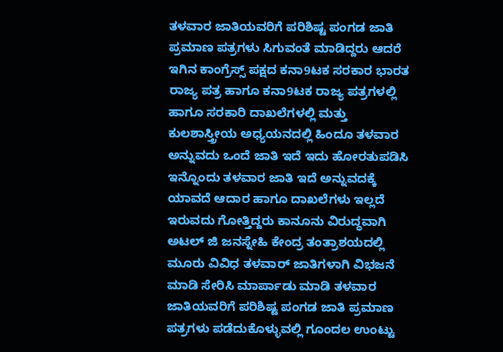ತಳವಾರ ಜಾತಿಯವರಿಗೆ ಪರಿಶಿಷ್ಟ ಪಂಗಡ ಜಾತಿ ಪ್ರಮಾಣ ಪತ್ರಗಳು ಸಿಗುವಂತೆ ಮಾಡಿದ್ದರು ಆದರೆ ಇಗಿನ ಕಾಂಗ್ರೆಸ್ಸ್ ಪಕ್ಷದ ಕನಾ9ಟಕ ಸರಕಾರ ಭಾರತ ರಾಜ್ಯ ಪತ್ರ ಹಾಗೂ ಕನಾ9ಟಕ ರಾಜ್ಯ ಪತ್ರಗಳಲ್ಲಿ ಹಾಗೂ ಸರಕಾರಿ ದಾಖಲೆಗಳಲ್ಲಿ ಮತ್ತು ಕುಲಶಾಸ್ತ್ರೀಯ ಅಧ್ಯಯನದಲ್ಲಿ ಹಿಂದೂ ತಳವಾರ ಅನ್ನುವದು ಒಂದೆ ಜಾತಿ ಇದೆ ಇದು ಹೋರತುಪಡಿಸಿ ಇನ್ನೊಂದು ತಳವಾರ ಜಾತಿ ಇದೆ ಅನ್ನುವದಕ್ಕೆ ಯಾವದೆ ಆದಾರ ಹಾಗೂ ದಾಖಲೆಗಳು ಇಲ್ಲದೆ ಇರುವದು ಗೋತ್ತಿದ್ದರು ಕಾನೂನು ವಿರುದ್ಧವಾಗಿ ಅಟಲ್ ಜಿ ಜನಸ್ನೇಹಿ ಕೇಂದ್ರ ತಂತ್ರಾಶಯದಲ್ಲಿ ಮೂರು ವಿವಿಧ ತಳವಾರ್ ಜಾತಿಗಳಾಗಿ ವಿಭಜನೆ ಮಾಡಿ ಸೇರಿಸಿ ಮಾರ್ಪಾಡು ಮಾಡಿ ತಳವಾರ ಜಾತಿಯವರಿಗೆ ಪರಿಶಿಷ್ಟ ಪಂಗಡ ಜಾತಿ ಪ್ರಮಾಣ ಪತ್ರಗಳು ಪಡೆದುಕೊಳ್ಳುವಲ್ಲಿ ಗೂಂದಲ ಉಂಟ್ಟು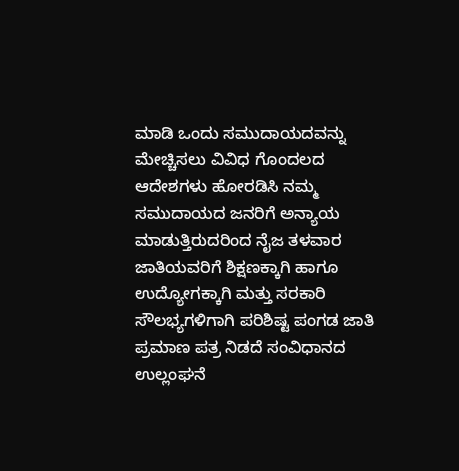ಮಾಡಿ ಒಂದು ಸಮುದಾಯದವನ್ನು ಮೇಚ್ಚಿಸಲು ವಿವಿಧ ಗೊಂದಲದ ಆದೇಶಗಳು ಹೋರಡಿಸಿ ನಮ್ಮ ಸಮುದಾಯದ ಜನರಿಗೆ ಅನ್ಯಾಯ ಮಾಡುತ್ತಿರುದರಿಂದ ನೈಜ ತಳವಾರ ಜಾತಿಯವರಿಗೆ ಶಿಕ್ಷಣಕ್ಕಾಗಿ ಹಾಗೂ ಉದ್ಯೋಗಕ್ಕಾಗಿ ಮತ್ತು ಸರಕಾರಿ ಸೌಲಭ್ಯಗಳಿಗಾಗಿ ಪರಿಶಿಷ್ಟ ಪಂಗಡ ಜಾತಿ ಪ್ರಮಾಣ ಪತ್ರ ನಿಡದೆ ಸಂವಿಧಾನದ ಉಲ್ಲಂಘನೆ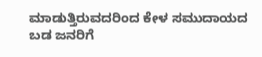ಮಾಡುತ್ತಿರುವದರಿಂದ ಕೇಳ ಸಮುದಾಯದ ಬಡ ಜನರಿಗೆ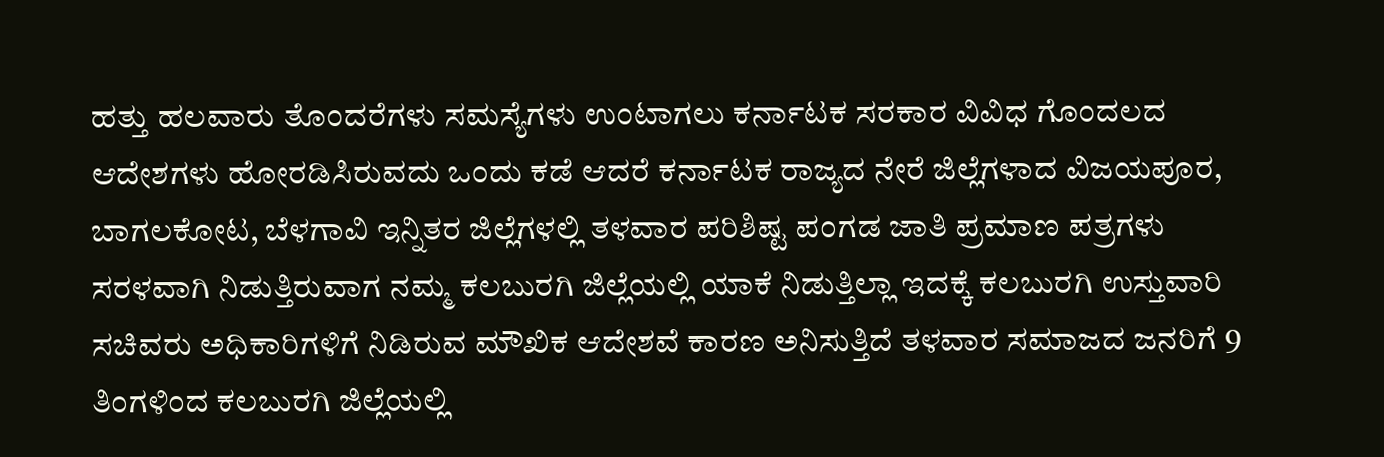ಹತ್ತು ಹಲವಾರು ತೊಂದರೆಗಳು ಸಮಸ್ಯೆಗಳು ಉಂಟಾಗಲು ಕರ್ನಾಟಕ ಸರಕಾರ ವಿವಿಧ ಗೊಂದಲದ ಆದೇಶಗಳು ಹೋರಡಿಸಿರುವದು ಒಂದು ಕಡೆ ಆದರೆ ಕರ್ನಾಟಕ ರಾಜ್ಯದ ನೇರೆ ಜಿಲ್ಲೆಗಳಾದ ವಿಜಯಪೂರ, ಬಾಗಲಕೋಟ, ಬೆಳಗಾವಿ ಇನ್ನಿತರ ಜಿಲ್ಲೆಗಳಲ್ಲಿ ತಳವಾರ ಪರಿಶಿಷ್ಟ ಪಂಗಡ ಜಾತಿ ಪ್ರಮಾಣ ಪತ್ರಗಳು ಸರಳವಾಗಿ ನಿಡುತ್ತಿರುವಾಗ ನಮ್ಮ ಕಲಬುರಗಿ ಜಿಲ್ಲೆಯಲ್ಲಿ ಯಾಕೆ ನಿಡುತ್ತಿಲ್ಲಾ ಇದಕ್ಕೆ ಕಲಬುರಗಿ ಉಸ್ತುವಾರಿ ಸಚಿವರು ಅಧಿಕಾರಿಗಳಿಗೆ ನಿಡಿರುವ ಮೌಖಿಕ ಆದೇಶವೆ ಕಾರಣ ಅನಿಸುತ್ತಿದೆ ತಳವಾರ ಸಮಾಜದ ಜನರಿಗೆ 9 ತಿಂಗಳಿಂದ ಕಲಬುರಗಿ ಜಿಲ್ಲೆಯಲ್ಲಿ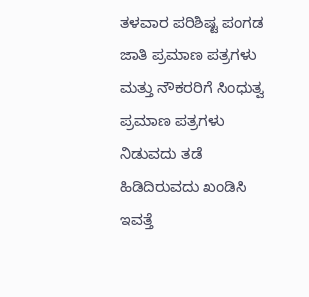ತಳವಾರ ಪರಿಶಿಷ್ಟ ಪಂಗಡ ಜಾತಿ ಪ್ರಮಾಣ ಪತ್ರಗಳು ಮತ್ತು ನೌಕರರಿಗೆ ಸಿಂಧುತ್ವ ಪ್ರಮಾಣ ಪತ್ರಗಳು ನಿಡುವದು ತಡೆ ಹಿಡಿದಿರುವದು ಖಂಡಿಸಿ ಇವತ್ತೆ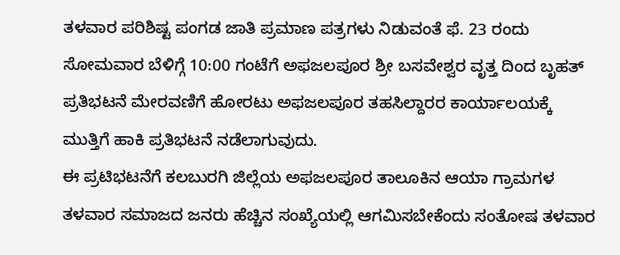ತಳವಾರ ಪರಿಶಿಷ್ಟ ಪಂಗಡ ಜಾತಿ ಪ್ರಮಾಣ ಪತ್ರಗಳು ನಿಡುವಂತೆ ಫೆ. 23 ರಂದು ಸೋಮವಾರ ಬೆಳಿಗ್ಗೆ 10:00 ಗಂಟೆಗೆ ಅಫಜಲಪೂರ ಶ್ರೀ ಬಸವೇಶ್ವರ ವೃತ್ತ ದಿಂದ ಬೃಹತ್ ಪ್ರತಿಭಟನೆ ಮೇರವಣಿಗೆ ಹೋರಟು ಅಫಜಲಪೂರ ತಹಸಿಲ್ದಾರರ ಕಾರ್ಯಾಲಯಕ್ಕೆ ಮುತ್ತಿಗೆ ಹಾಕಿ ಪ್ರತಿಭಟನೆ ನಡೆಲಾಗುವುದು.
ಈ ಪ್ರಟಿಭಟನೆಗೆ ಕಲಬುರಗಿ ಜಿಲ್ಲೆಯ ಅಫಜಲಪೂರ ತಾಲೂಕಿನ ಆಯಾ ಗ್ರಾಮಗಳ ತಳವಾರ ಸಮಾಜದ ಜನರು ಹೆಚ್ಚಿನ ಸಂಖ್ಯೆಯಲ್ಲಿ ಆಗಮಿಸಬೇಕೆಂದು ಸಂತೋಷ ತಳವಾರ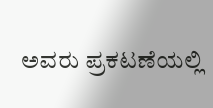ಅವರು ಪ್ರಕಟಣೆಯಲ್ಲಿ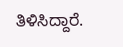ತಿಳಿಸಿದ್ದಾರೆ.